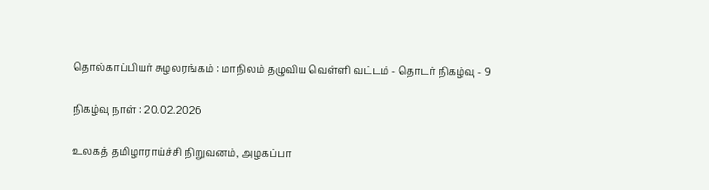தொல்காப்பியர் சுழலரங்கம் : மாநிலம் தழுவிய வெள்ளி வட்டம் - தொடர் நிகழ்வு - 9

நிகழ்வு நாள் : 20.02.2026

உலகத் தமிழாராய்ச்சி நிறுவனம், அழகப்பா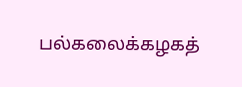பல்கலைக்கழகத்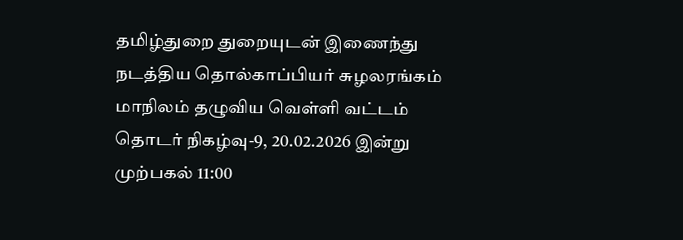தமிழ்துறை துறையுடன் இணைந்து நடத்திய தொல்காப்பியர் சுழலரங்கம் மாநிலம் தழுவிய வெள்ளி வட்டம் தொடர் நிகழ்வு-9, 20.02.2026 இன்று முற்பகல் 11:00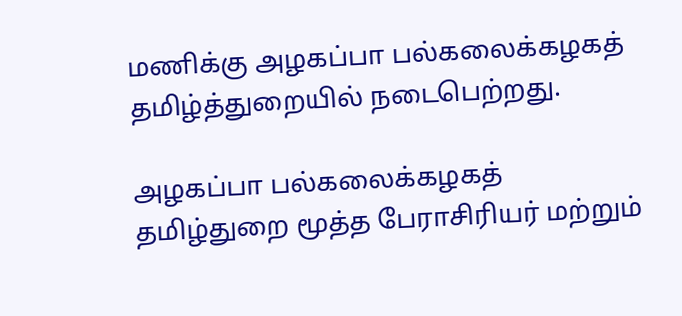மணிக்கு அழகப்பா பல்கலைக்கழகத் தமிழ்த்துறையில் நடைபெற்றது.

அழகப்பா பல்கலைக்கழகத் தமிழ்துறை மூத்த பேராசிரியர் மற்றும்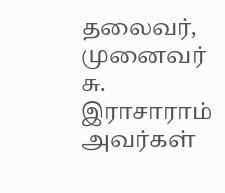தலைவர், முனைவர் சு. இராசாராம் அவர்கள்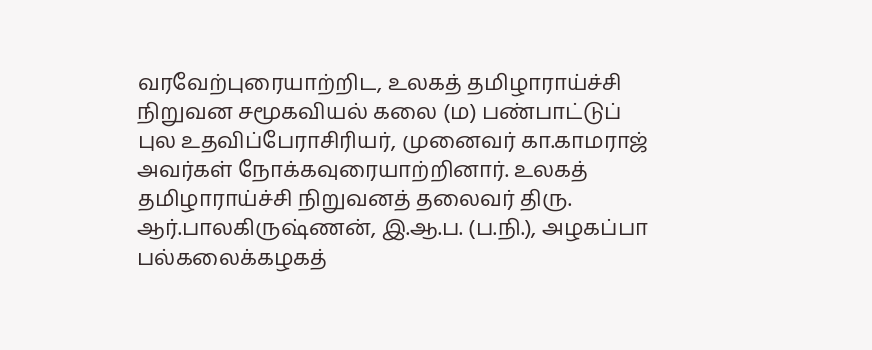வரவேற்புரையாற்றிட, உலகத் தமிழாராய்ச்சி நிறுவன சமூகவியல் கலை (ம) பண்பாட்டுப் புல உதவிப்பேராசிரியர், முனைவர் கா.காமராஜ் அவர்கள் நோக்கவுரையாற்றினார். உலகத் தமிழாராய்ச்சி நிறுவனத் தலைவர் திரு. ஆர்.பாலகிருஷ்ணன், இ.ஆ.ப. (ப.நி.), அழகப்பா பல்கலைக்கழகத்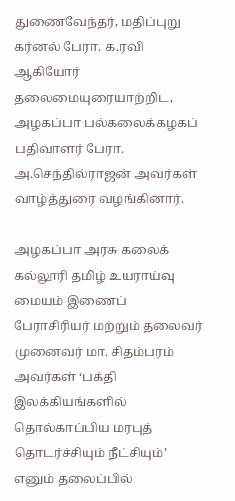துணைவேந்தர், மதிப்புறு கர்னல் பேரா. க.ரவி ஆகியோர் தலைமையுரையாற்றிட, அழகப்பா பல்கலைக்கழகப் பதிவாளர் பேரா. அ.செந்தில்ராஜன் அவர்கள் வாழ்த்துரை வழங்கினார்.

அழகப்பா அரசு கலைக் கல்லூரி தமிழ் உயராய்வு மையம் இணைப் பேராசிரியர் மற்றும் தலைவர் முனைவர் மா. சிதம்பரம் அவர்கள் ‘பக்தி இலக்கியங்களில் தொல்காப்பிய மரபுத் தொடர்ச்சியும் நீட்சியும்’ எனும் தலைப்பில்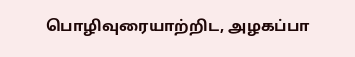பொழிவுரையாற்றிட, அழகப்பா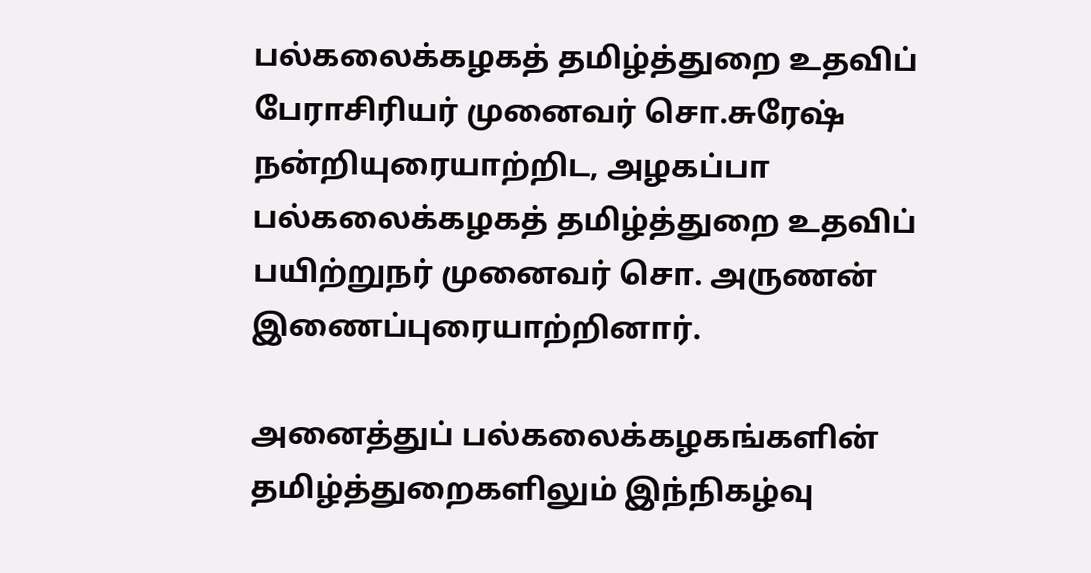பல்கலைக்கழகத் தமிழ்த்துறை உதவிப் பேராசிரியர் முனைவர் சொ.சுரேஷ் நன்றியுரையாற்றிட, அழகப்பா பல்கலைக்கழகத் தமிழ்த்துறை உதவிப் பயிற்றுநர் முனைவர் சொ. அருணன் இணைப்புரையாற்றினார்.

அனைத்துப் பல்கலைக்கழகங்களின் தமிழ்த்துறைகளிலும் இந்நிகழ்வு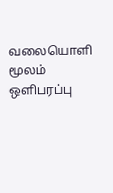வலையொளி மூலம் ஒளிபரப்பு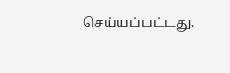செய்யப்பட்டது.